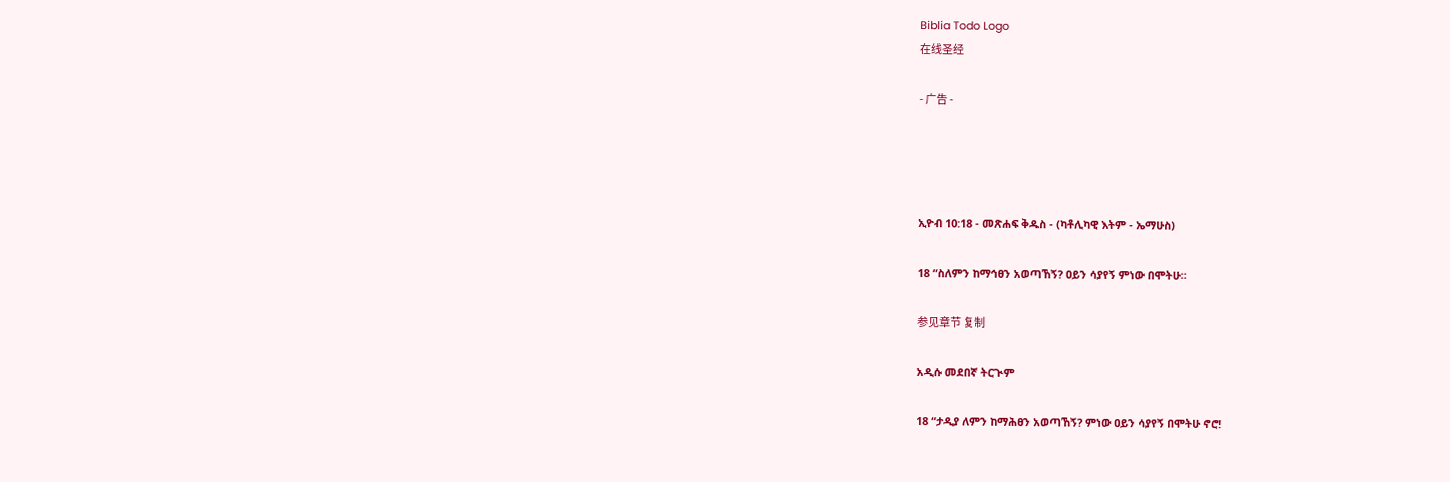Biblia Todo Logo
在线圣经

- 广告 -




ኢዮብ 10:18 - መጽሐፍ ቅዱስ - (ካቶሊካዊ እትም - ኤማሁስ)

18 “ስለምን ከማኅፀን አወጣኸኝ? ዐይን ሳያየኝ ምነው በሞትሁ።

参见章节 复制

አዲሱ መደበኛ ትርጒም

18 “ታዲያ ለምን ከማሕፀን አወጣኸኝ? ምነው ዐይን ሳያየኝ በሞትሁ ኖሮ!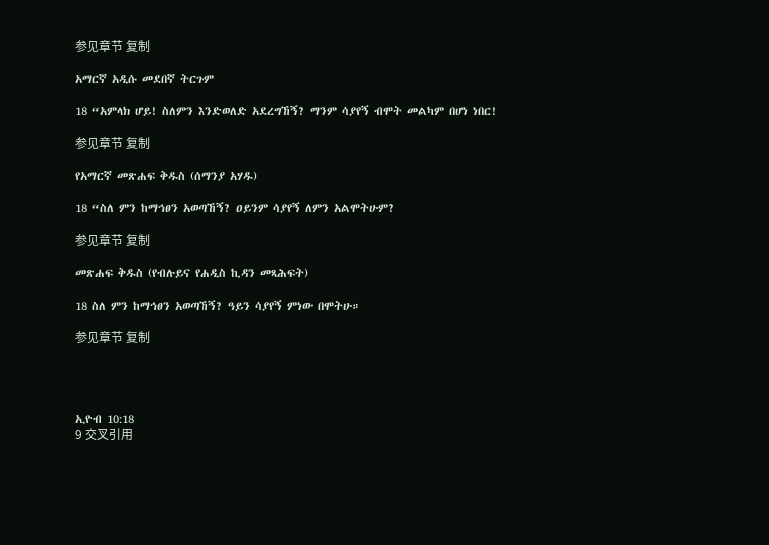参见章节 复制

አማርኛ አዲሱ መደበኛ ትርጉም

18 “አምላክ ሆይ! ስለምን እንድወለድ አደረግኸኝ? ማንም ሳያየኝ ብሞት መልካም በሆነ ነበር!

参见章节 复制

የአማርኛ መጽሐፍ ቅዱስ (ሰማንያ አሃዱ)

18 “ስለ ምን ከማኅፀን አወጣኸኝ? ዐይንም ሳያየኝ ለምን አልሞትሁም?

参见章节 复制

መጽሐፍ ቅዱስ (የብሉይና የሐዲስ ኪዳን መጻሕፍት)

18 ስለ ምን ከማኅፀን አወጣኸኝ? ዓይን ሳያየኝ ምነው በሞትሁ።

参见章节 复制




ኢዮብ 10:18
9 交叉引用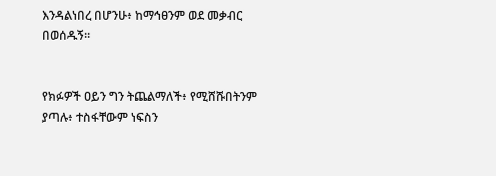እንዳልነበረ በሆንሁ፥ ከማኅፀንም ወደ መቃብር በወሰዱኝ።


የክፉዎች ዐይን ግን ትጨልማለች፥ የሚሸሹበትንም ያጣሉ፥ ተስፋቸውም ነፍስን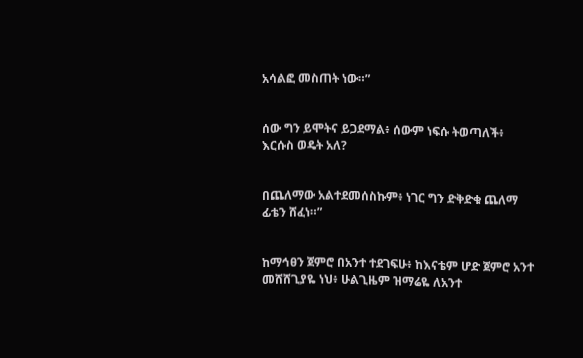አሳልፎ መስጠት ነው።”


ሰው ግን ይሞትና ይጋደማል፥ ሰውም ነፍሱ ትወጣለች፥ እርሱስ ወዴት አለ?


በጨለማው አልተደመሰስኩም፥ ነገር ግን ድቅድቁ ጨለማ ፊቴን ሸፈነ።”


ከማኅፀን ጀምሮ በአንተ ተደገፍሁ፥ ከእናቴም ሆድ ጀምሮ አንተ መሸሸጊያዬ ነህ፥ ሁልጊዜም ዝማሬዬ ለአንተ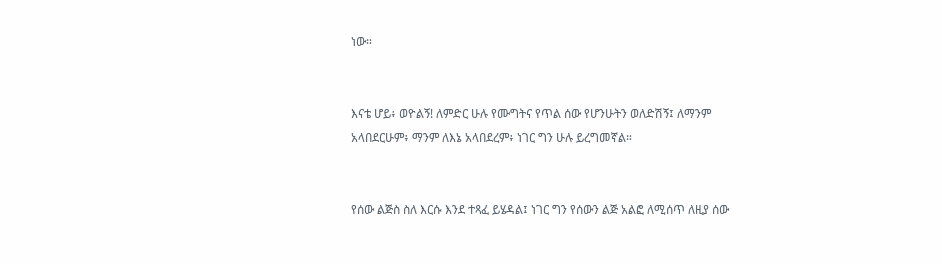ነው።


እናቴ ሆይ፥ ወዮልኝ! ለምድር ሁሉ የሙግትና የጥል ሰው የሆንሁትን ወለድሽኝ፤ ለማንም አላበደርሁም፥ ማንም ለእኔ አላበደረም፥ ነገር ግን ሁሉ ይረግመኛል።


የሰው ልጅስ ስለ እርሱ እንደ ተጻፈ ይሄዳል፤ ነገር ግን የሰውን ልጅ አልፎ ለሚሰጥ ለዚያ ሰው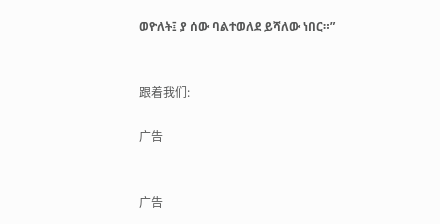ወዮለት፤ ያ ሰው ባልተወለደ ይሻለው ነበር።”


跟着我们:

广告


广告